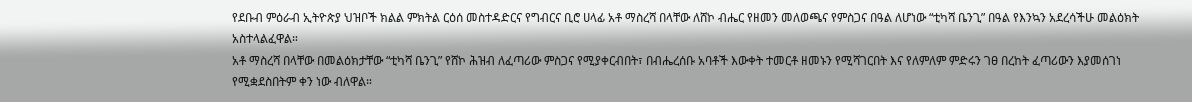የደቡብ ምዕራብ ኢትዮጵያ ህዝቦች ክልል ምክትል ርዕሰ መስተዳድርና የግብርና ቢሮ ሀላፊ አቶ ማስረሻ በላቸው ለሸኮ ብሔር የዘመን መለወጫና የምስጋና በዓል ለሆነው “ቲካሻ ቤንጊ” በዓል የእንኳን አደረሳችሁ መልዕክት አስተላልፈዋል።
አቶ ማስረሻ በላቸው በመልዕክታቸው “ቲካሻ ቤንጊ” የሸኮ ሕዝብ ለፈጣሪው ምስጋና የሚያቀርብበት፣ በብሔረሰቡ አባቶች እውቀት ተመርቶ ዘመኑን የሚሻገርበት እና የለምለም ምድሩን ገፀ በረከት ፈጣሪውን እያመሰገነ የሚቋደስበትም ቀን ነው ብለዋል።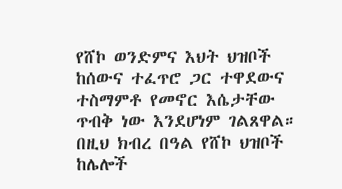የሸኮ ወንድምና እህት ህዝቦች ከሰውና ተፈጥሮ ጋር ተዋደውና ተስማምቶ የመኖር እሴታቸው ጥብቅ ነው እንደሆነም ገልጸዋል።
በዚህ ክብረ በዓል የሸኮ ህዝቦች ከሌሎች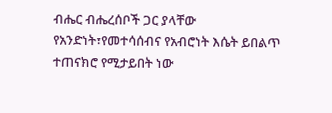ብሔር ብሔረሰቦች ጋር ያላቸው የአንድነት፣የመተሳሰብና የአብሮነት እሴት ይበልጥ ተጠናክሮ የሚታይበት ነው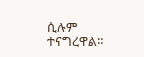ሲሉም ተናግረዋል።